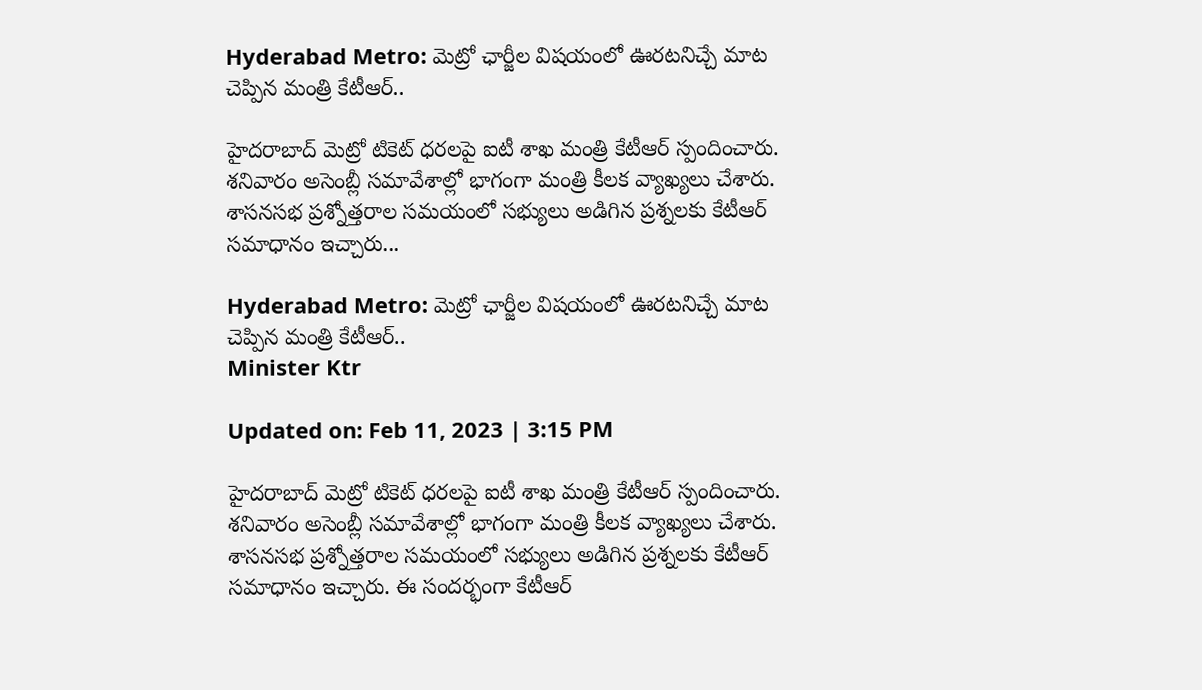Hyderabad Metro: మెట్రో ఛార్జీల విషయంలో ఊరటనిచ్చే మాట చెప్పిన మంత్రి కేటీఆర్‌..

హైదరాబాద్‌ మెట్రో టికెట్ ధరలపై ఐటీ శాఖ మంత్రి కేటీఆర్‌ స్పందించారు. శనివారం అసెంబ్లీ సమావేశాల్లో భాగంగా మంత్రి కీలక వ్యాఖ్యలు చేశారు. శాసనసభ ప్రశ్నోత్తరాల సమయంలో సభ్యులు అడిగిన ప్రశ్నలకు కేటీఆర్ సమాధానం ఇచ్చారు...

Hyderabad Metro: మెట్రో ఛార్జీల విషయంలో ఊరటనిచ్చే మాట చెప్పిన మంత్రి కేటీఆర్‌..
Minister Ktr

Updated on: Feb 11, 2023 | 3:15 PM

హైదరాబాద్‌ మెట్రో టికెట్ ధరలపై ఐటీ శాఖ మంత్రి కేటీఆర్‌ స్పందించారు. శనివారం అసెంబ్లీ సమావేశాల్లో భాగంగా మంత్రి కీలక వ్యాఖ్యలు చేశారు. శాసనసభ ప్రశ్నోత్తరాల సమయంలో సభ్యులు అడిగిన ప్రశ్నలకు కేటీఆర్ సమాధానం ఇచ్చారు. ఈ సందర్భంగా కేటీఆర్‌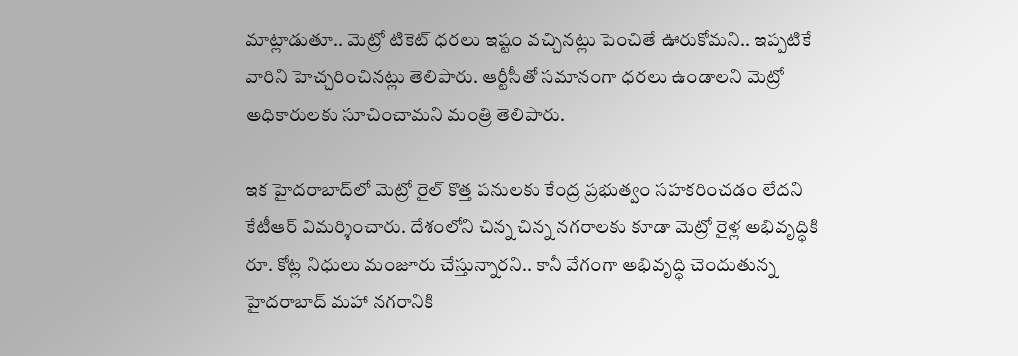మాట్లాడుతూ.. మెట్రో టికెట్‌ ధరలు ఇష్టం వచ్చినట్లు పెంచితే ఊరుకోమని.. ఇప్పటికే వారిని హెచ్చరించినట్లు తెలిపారు. ఆర్టీసీతో సమానంగా ధరలు ఉండాలని మెట్రో అధికారులకు సూచించామని మంత్రి తెలిపారు.

ఇక హైదరాబాద్‌లో మెట్రో రైల్‌ కొత్త పనులకు కేంద్ర ప్రభుత్వం సహకరించడం లేదని కేటీఆర్‌ విమర్శించారు. దేశంలోని చిన్న చిన్న నగరాలకు కూడా మెట్రో రైళ్ల అభివృద్ధికి రూ. కోట్ల నిధులు మంజూరు చేస్తున్నారని.. కానీ వేగంగా అభివృద్ధి చెందుతున్న హైదరాబాద్‌ మహా నగరానికి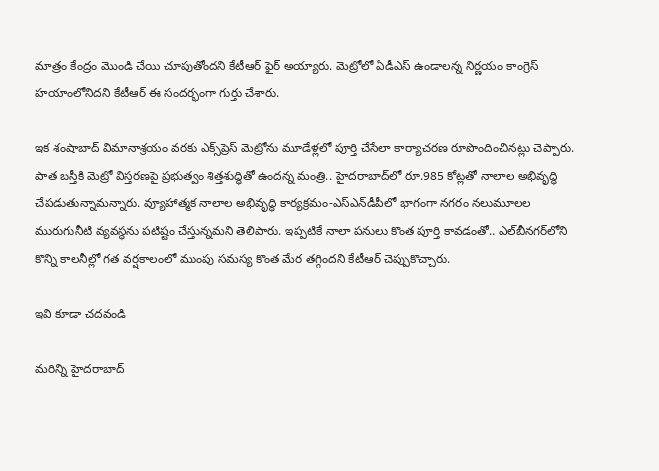మాత్రం కేంద్రం మొండి చేయి చూపుతోందని కేటీఆర్ ఫైర్‌ అయ్యారు. మెట్రోలో ఏడీఎస్‌ ఉండాలన్న నిర్ణయం కాంగ్రెస్‌ హయాంలోనిదని కేటీఆర్ ఈ సందర్భంగా గుర్తు చేశారు.

ఇక శంషాబాద్ విమానాశ్రయం వరకు ఎక్స్‌ప్రెస్‌ మెట్రోను మూడేళ్లలో పూర్తి చేసేలా కార్యాచరణ రూపొందించినట్లు చెప్పారు. పాత బస్తీకి మెట్రో విస్తరణపై ప్రభుత్వం శిత్తశుద్ధితో ఉందన్న మంత్రి.. హైదరాబాద్‌లో రూ.985 కోట్లతో నాలాల అభివృద్ధి చేపడుతున్నామన్నారు. వ్యూహాత్మక నాలాల అభివృద్ధి కార్యక్రమం-ఎస్‌ఎన్‌డీపీలో భాగంగా నగరం నలుమూలల మురుగునీటి వ్యవస్థను పటిష్టం చేస్తున్నమని తెలిపారు. ఇప్పటికే నాలా పనులు కొంత పూర్తి కావడంతో.. ఎల్‌బీనగర్‌లోని కొన్ని కాలనీల్లో గత వర్షకాలంలో ముంపు సమస్య కొంత మేర తగ్గిందని కేటీఆర్‌ చెప్పుకొచ్చారు.

ఇవి కూడా చదవండి

మరిన్ని హైదరాబాద్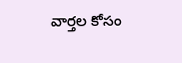వార్తల కోసం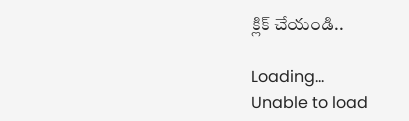క్లిక్ చేయండి..

Loading...
Unable to load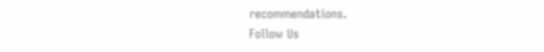recommendations.
Follow Us